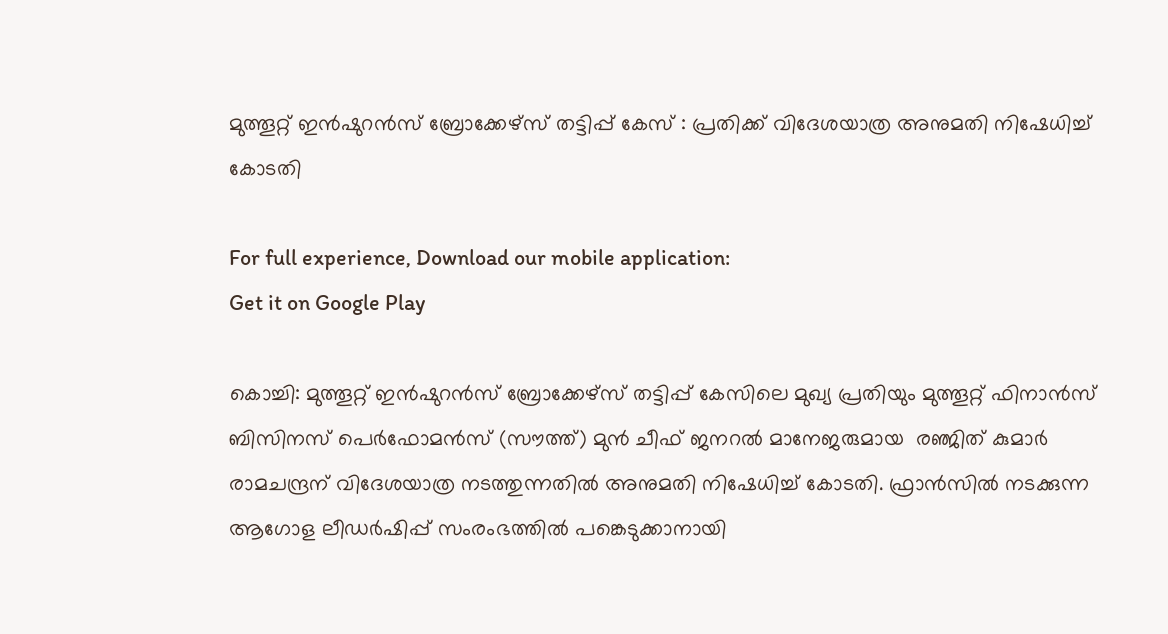മുത്തൂറ്റ് ഇൻഷുറൻസ് ബ്രോക്കേഴ്സ് തട്ടിപ്പ് കേസ് : പ്രതിക്ക് വിദേശയാത്ര അനുമതി നിഷേധിച്ച് കോടതി

For full experience, Download our mobile application:
Get it on Google Play

കൊച്ചി: മുത്തൂറ്റ് ഇൻഷുറൻസ് ബ്രോക്കേഴ്സ് തട്ടിപ്പ് കേസിലെ മുഖ്യ പ്രതിയും മുത്തൂറ്റ് ഫിനാൻസ് ബിസിനസ് പെർഫോമൻസ് (സൗത്ത്) മുൻ ചീഫ് ജനറൽ മാനേജരുമായ  രഞ്ജിത് കുമാർ രാമചന്ദ്രന് വിദേശയാത്ര നടത്തുന്നതിൽ അനുമതി നിഷേധിച്ച് കോടതി. ഫ്രാൻസിൽ നടക്കുന്ന ആഗോള ലീഡർഷിപ്പ് സംരംഭത്തിൽ പങ്കെടുക്കാനായി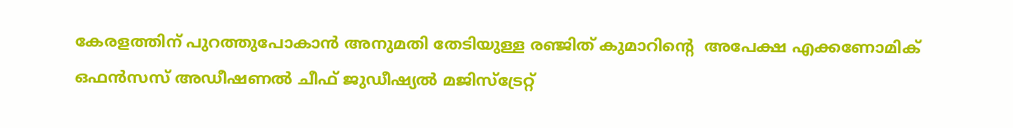കേരളത്തിന് പുറത്തുപോകാൻ അനുമതി തേടിയുള്ള രഞ്ജിത് കുമാറിന്റെ  അപേക്ഷ എക്കണോമിക് ഒഫൻസസ് അഡീഷണൽ ചീഫ് ജുഡീഷ്യൽ മജിസ്‌ട്രേറ്റ്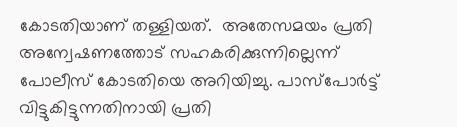കോടതിയാണ് തള്ളിയത്.  അതേസമയം പ്രതി അന്വേഷണത്തോട് സഹകരിക്കുന്നില്ലെന്ന് പോലീസ് കോടതിയെ അറിയിച്ചു. പാസ്‌പോർട്ട് വിട്ടുകിട്ടുന്നതിനായി പ്രതി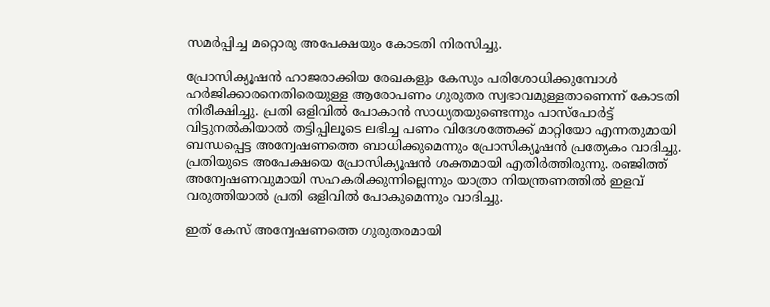സമർപ്പിച്ച മറ്റൊരു അപേക്ഷയും കോടതി നിരസിച്ചു.

പ്രോസിക്യൂഷൻ ഹാജരാക്കിയ രേഖകളും കേസും പരിശോധിക്കുമ്പോൾ ഹർജിക്കാരനെതിരെയുള്ള ആരോപണം ഗുരുതര സ്വഭാവമുള്ളതാണെന്ന് കോടതി നിരീക്ഷിച്ചു. പ്രതി ഒളിവിൽ പോകാൻ സാധ്യതയുണ്ടെന്നും പാസ്‌പോർട്ട് വിട്ടുനൽകിയാൽ തട്ടിപ്പിലൂടെ ലഭിച്ച പണം വിദേശത്തേക്ക് മാറ്റിയോ എന്നതുമായി ബന്ധപ്പെട്ട അന്വേഷണത്തെ ബാധിക്കുമെന്നും പ്രോസിക്യൂഷൻ പ്രത്യേകം വാദിച്ചു.
പ്രതിയുടെ അപേക്ഷയെ പ്രോസിക്യൂഷൻ ശക്തമായി എതിർത്തിരുന്നു. രഞ്ജിത്ത് അന്വേഷണവുമായി സഹകരിക്കുന്നില്ലെന്നും യാത്രാ നിയന്ത്രണത്തിൽ ഇളവ് വരുത്തിയാൽ പ്രതി ഒളിവിൽ പോകുമെന്നും വാദിച്ചു.

ഇത് കേസ് അന്വേഷണത്തെ ഗുരുതരമായി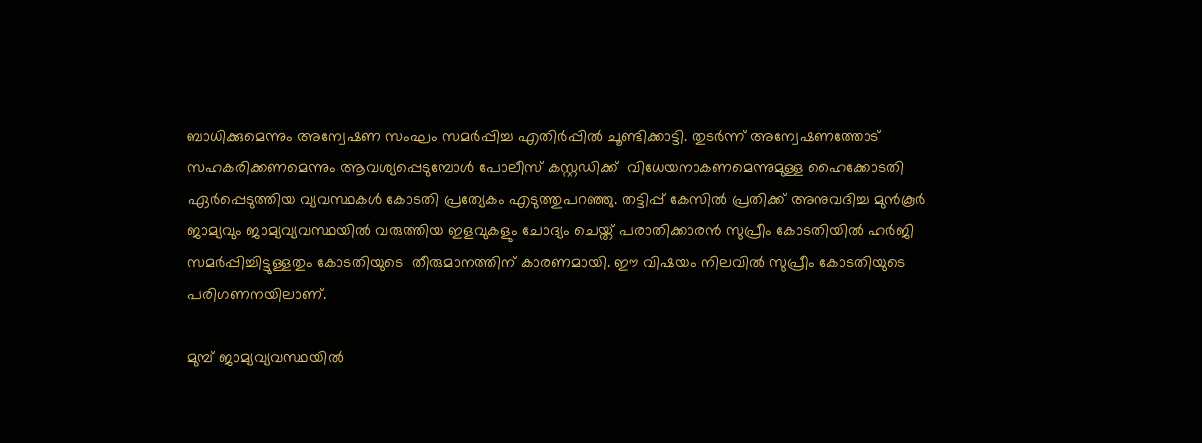ബാധിക്കുമെന്നും അന്വേഷണ സംഘം സമർപ്പിച്ച എതിർപ്പിൽ ചൂണ്ടിക്കാട്ടി. തുടർന്ന് അന്വേഷണത്തോട് സഹകരിക്കണമെന്നും ആവശ്യപ്പെടുമ്പോൾ പോലീസ് കസ്റ്റഡിക്ക്  വിധേയനാകണമെന്നുമുള്ള ഹൈക്കോടതി ഏർപ്പെടുത്തിയ വ്യവസ്ഥകൾ കോടതി പ്രത്യേകം എടുത്തുപറഞ്ഞു. തട്ടിപ്പ് കേസിൽ പ്രതിക്ക് അനുവദിച്ച മുൻകൂർ ജാമ്യവും ജാമ്യവ്യവസ്ഥയിൽ വരുത്തിയ ഇളവുകളും ചോദ്യം ചെയ്ത് പരാതിക്കാരൻ സുപ്രീം കോടതിയിൽ ഹ‍ർജി സമർപ്പിച്ചിട്ടുള്ളതും കോടതിയുടെ  തീരുമാനത്തിന് കാരണമായി. ഈ വിഷയം നിലവിൽ സുപ്രീം കോടതിയുടെ പരിഗണനയിലാണ്.

മുമ്പ് ജാമ്യവ്യവസ്ഥയിൽ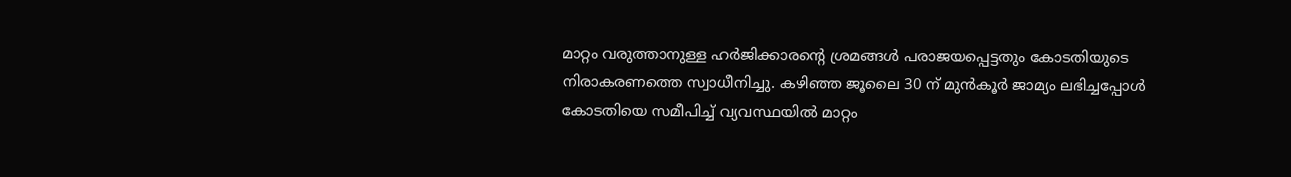മാറ്റം വരുത്താനുള്ള ഹർജിക്കാരന്റെ ശ്രമങ്ങൾ പരാജയപ്പെട്ടതും കോടതിയുടെ നിരാകരണത്തെ സ്വാധീനിച്ചു. കഴിഞ്ഞ ജൂലൈ 30 ന് മുൻകൂർ ജാമ്യം ലഭിച്ചപ്പോൾ കോടതിയെ സമീപിച്ച് വ്യവസ്ഥയിൽ മാറ്റം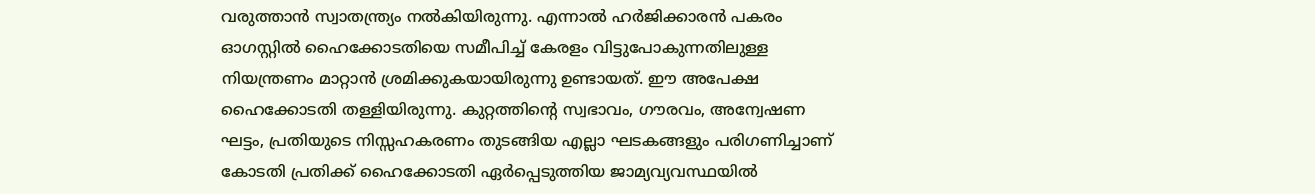വരുത്താൻ സ്വാതന്ത്ര്യം നൽകിയിരുന്നു. എന്നാൽ ഹർജിക്കാരൻ പകരം ഓഗസ്റ്റിൽ ഹൈക്കോടതിയെ സമീപിച്ച് കേരളം വിട്ടുപോകുന്നതിലുള്ള നിയന്ത്രണം മാറ്റാൻ ശ്രമിക്കുകയായിരുന്നു ഉണ്ടായത്. ഈ അപേക്ഷ ഹൈക്കോടതി തള്ളിയിരുന്നു. കുറ്റത്തിന്റെ സ്വഭാവം, ഗൗരവം, അന്വേഷണ ഘട്ടം, പ്രതിയുടെ നിസ്സഹകരണം തുടങ്ങിയ എല്ലാ ഘടകങ്ങളും പരിഗണിച്ചാണ് കോടതി പ്രതിക്ക് ഹൈക്കോടതി ഏർപ്പെടുത്തിയ ജാമ്യവ്യവസ്ഥയിൽ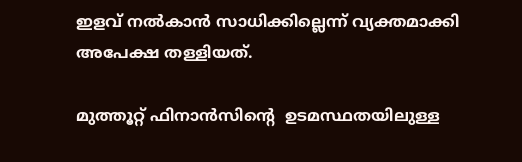ഇളവ് നൽകാൻ സാധിക്കില്ലെന്ന് വ്യക്തമാക്കി അപേക്ഷ തള്ളിയത്.

മുത്തൂറ്റ് ഫിനാൻസിന്റെ  ഉടമസ്ഥതയിലുള്ള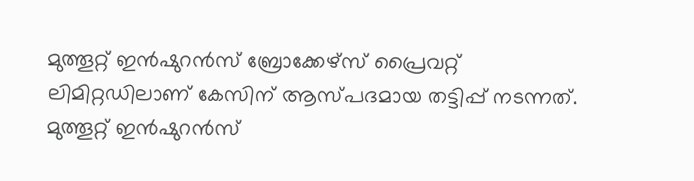മുത്തൂറ്റ് ഇൻഷുറൻസ് ബ്രോക്കേഴ്സ് പ്രൈവറ്റ് ലിമിറ്റഡിലാണ് കേസിന് ആസ്പദമായ തട്ടിപ്പ് നടന്നത്.  മുത്തൂറ്റ് ഇൻഷുറൻസ്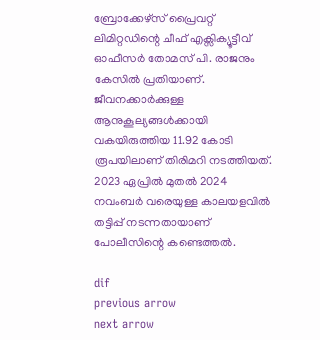ബ്രോക്കേഴ്സ് പ്രൈവറ്റ് ലിമിറ്റഡിന്റെ ചീഫ് എക്സിക്യൂട്ടീവ് ഓഫീസർ തോമസ് പി. രാജനും കേസിൽ പ്രതിയാണ്. ജീവനക്കാർക്കുള്ള ആനുകൂല്യങ്ങൾക്കായി വകയിരുത്തിയ 11.92 കോടി രൂപയിലാണ് തിരിമറി നടത്തിയത്. 2023 ഏപ്രിൽ മുതൽ 2024 നവംബർ വരെയുള്ള കാലയളവിൽ തട്ടിപ്പ് നടന്നതായാണ് പോലീസിന്റെ കണ്ടെത്തൽ.

dif
previous arrow
next arrow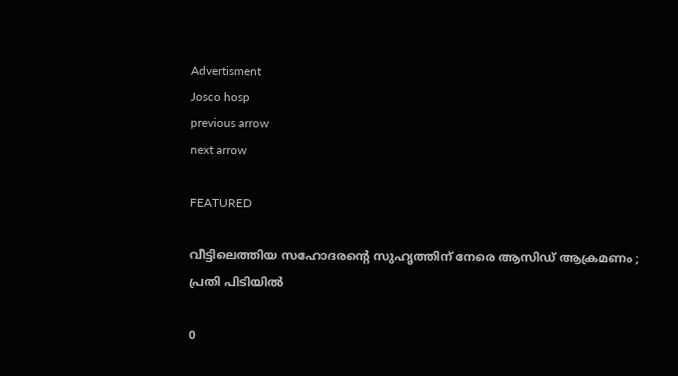Advertisment
Josco hosp
previous arrow
next arrow

FEATURED

വീട്ടിലെത്തിയ സഹോദരന്റെ സുഹൃത്തിന് നേരെ ആസിഡ് ആക്രമണം ; പ്രതി പിടിയിൽ

0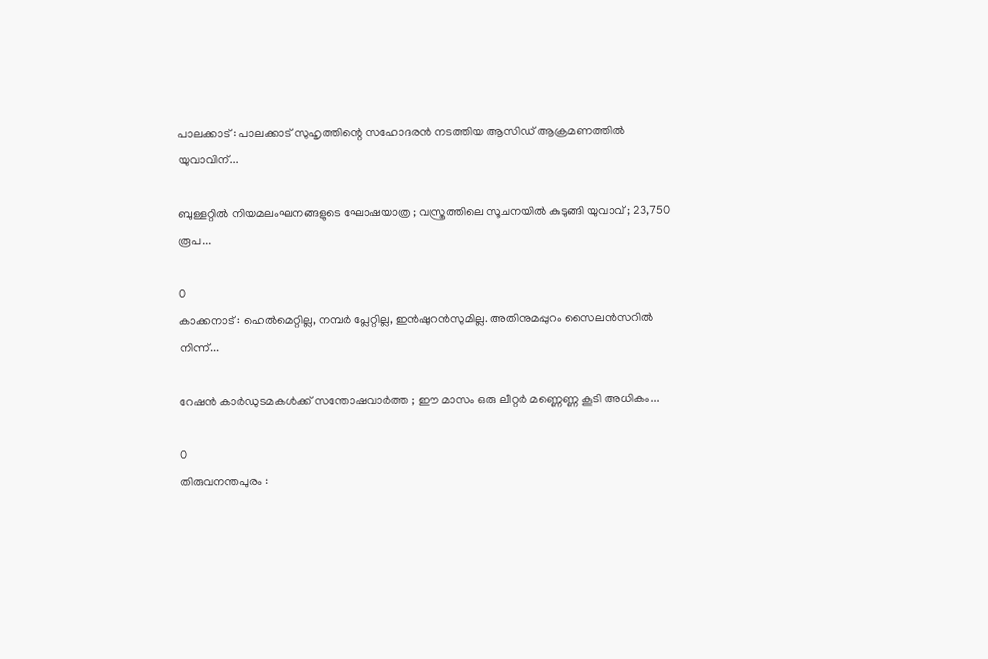പാലക്കാട് : പാലക്കാട് സുഹൃത്തിന്റെ സഹോദരൻ നടത്തിയ ആസിഡ് ആക്രമണത്തിൽ യുവാവിന്...

ബുള്ളറ്റിൽ നിയമലംഘനങ്ങളുടെ ഘോഷയാത്ര ; വസ്ത്രത്തിലെ സൂചനയിൽ കുടുങ്ങി യുവാവ് ; 23,750 രൂപ...

0
കാക്കനാട് : ഹെൽമെറ്റില്ല, നമ്പർ പ്ലേറ്റില്ല, ഇൻഷുറൻസുമില്ല. അതിനുമപ്പുറം സൈലൻസറിൽ നിന്ന്...

റേഷൻ കാർഡുടമകൾക്ക് സന്തോഷവാർത്ത ; ഈ മാസം ഒരു ലീറ്റർ മണ്ണെണ്ണ കൂടി അധികം...

0
തിരുവനന്തപുരം :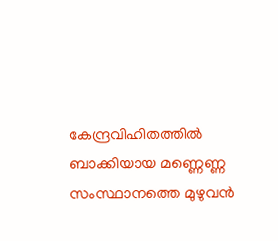കേന്ദ്രവിഹിതത്തിൽ ബാക്കിയായ മണ്ണെണ്ണ സംസ്ഥാനത്തെ മുഴുവൻ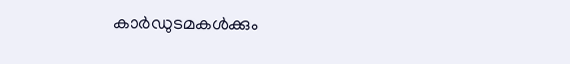കാർഡുടമകൾക്കും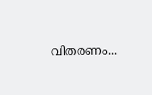വിതരണം...